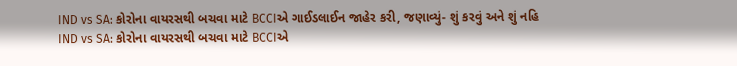IND vs SA: કોરોના વાયરસથી બચવા માટે BCCIએ ગાઈડલાઈન જાહેર કરી, જણાવ્યું- શું કરવું અને શું નહિ
IND vs SA: કોરોના વાયરસથી બચવા માટે BCCIએ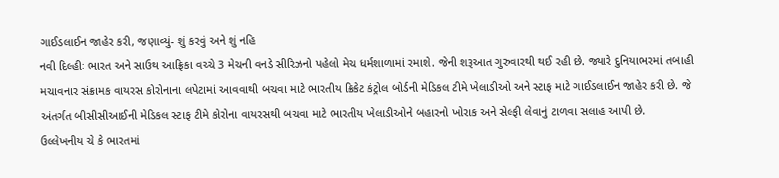ગાઈડલાઈન જાહેર કરી, જણાવ્યું- શું કરવું અને શું નહિ
નવી દિલ્હીઃ ભારત અને સાઉથ આફ્રિકા વચ્ચે 3 મેચની વનડે સીરિઝનો પહેલો મેચ ધર્મશાળામાં રમાશે. જેની શરૂઆત ગુરુવારથી થઈ રહી છે. જ્યારે દુનિયાભરમાં તબાહી મચાવનાર સંક્રામક વાયરસ કોરોનાના લપેટામાં આવવાથી બચવા માટે ભારતીય ક્રિકેટ કંટ્રોલ બોર્ડની મેડિકલ ટીમે ખેલાડીઓ અને સ્ટાફ માટે ગાઈડલાઈન જાહેર કરી છે. જે અંતર્ગત બીસીસીઆઈની મેડિકલ સ્ટાફ ટીમે કોરોના વાયરસથી બચવા માટે ભારતીય ખેલાડીઓને બહારનો ખોરાક અને સેલ્ફી લેવાનું ટાળવા સલાહ આપી છે.
ઉલ્લેખનીય ચે કે ભારતમાં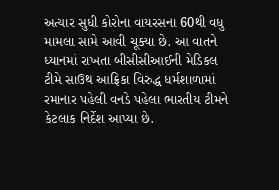અત્યાર સુધી કોરોના વાયરસના 60થી વધુ મામલા સામે આવી ચૂક્યા છે. આ વાતને ધ્યાનમાં રાખતા બીસીસીઆઈની મેડિકલ ટીમે સાઉથ આફ્રિકા વિરુદ્ધ ધર્મશાળામાં રમાનાર પહેલી વનડે પહેલા ભારતીય ટીમને કેટલાક નિર્દેશ આપ્યા છે.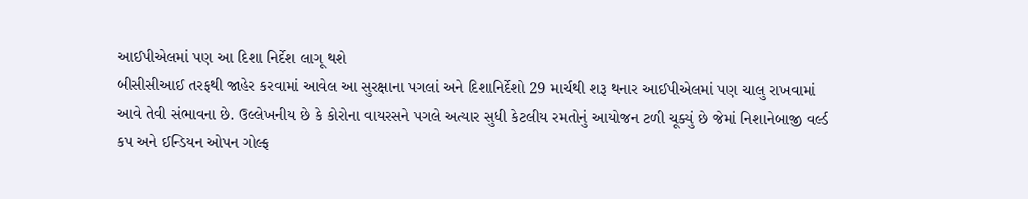આઈપીએલમાં પણ આ દિશા નિર્દેશ લાગૂ થશે
બીસીસીઆઈ તરફથી જાહેર કરવામાં આવેલ આ સુરક્ષાના પગલાં અને દિશાનિર્દેશો 29 માર્ચથી શરૂ થનાર આઈપીએલમાં પણ ચાલુ રાખવામાં આવે તેવી સંભાવના છે. ઉલ્લેખનીય છે કે કોરોના વાયરસને પગલે અત્યાર સુધી કેટલીય રમતોનું આયોજન ટળી ચૂક્યું છે જેમાં નિશાનેબાજી વર્લ્ડ કપ અને ઈન્ડિયન ઓપન ગોલ્ફ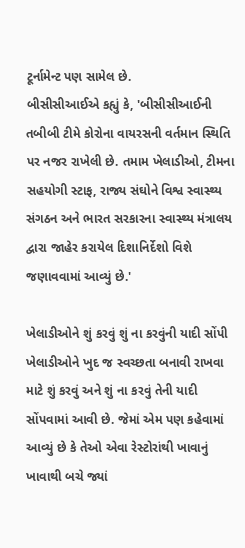ટૂર્નામેન્ટ પણ સામેલ છે.
બીસીસીઆઈએ કહ્યું કે, 'બીસીસીઆઈની તબીબી ટીમે કોરોના વાયરસની વર્તમાન સ્થિતિ પર નજર રાખેલી છે. તમામ ખેલાડીઓ, ટીમના સહયોગી સ્ટાફ, રાજ્ય સંઘોને વિશ્વ સ્વાસ્થ્ય સંગઠન અને ભારત સરકારના સ્વાસ્થ્ય મંત્રાલય દ્વારા જાહેર કરાયેલ દિશાનિર્દેશો વિશે જણાવવામાં આવ્યું છે.'

ખેલાડીઓને શું કરવું શું ના કરવુંની યાદી સોંપી
ખેલાડીઓને ખુદ જ સ્વચ્છતા બનાવી રાખવા માટે શું કરવું અને શું ના કરવું તેની યાદી સોંપવામાં આવી છે. જેમાં એમ પણ કહેવામાં આવ્યું છે કે તેઓ એવા રેસ્ટોરાંથી ખાવાનું ખાવાથી બચે જ્યાં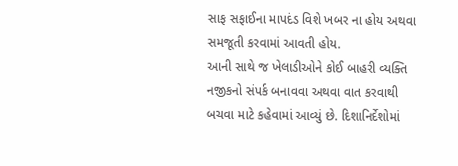સાફ સફાઈના માપદંડ વિશે ખબર ના હોય અથવા સમજૂતી કરવામાં આવતી હોય.
આની સાથે જ ખેલાડીઓને કોઈ બાહરી વ્યક્તિ નજીકનો સંપર્ક બનાવવા અથવા વાત કરવાથી બચવા માટે કહેવામાં આવ્યું છે. દિશાનિર્દેશોમાં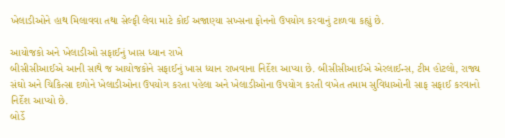ખેલાડીઓને હાથ મિલાવવા તથા સેલ્ફી લેવા માટે કોઈ અજાણ્યા સખ્સના ફોનનો ઉપયોગ કરવાનું ટાળવા કહ્યું છે.

આયોજકો અને ખેલાડીઓ સફાઈનું ખાસ ધ્યાન રાખે
બીસીસીઆઈએ આની સાથે જ આયોજકોને સફાઈનું ખાસ ધ્યાન રાખવાના નિર્દેશ આપ્યા છે. બીસીસીઆઈએ એરલાઈન્સ, ટીમ હોટલો, રાજ્ય સંઘો અને ચિકિત્સા દળોને ખેલાડીઓના ઉપયોગ કરતા પહેલા અને ખેલાડીઓના ઉપયોગ કરતી વખેત તમામ સુવિધાઓની સાફ સફાઈ કરવાનો નિર્દેશ આપ્યો છે.
બોર્ડે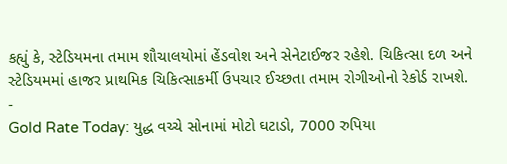કહ્યું કે, સ્ટેડિયમના તમામ શૌચાલયોમાં હેંડવોશ અને સેનેટાઈજર રહેશે. ચિકિત્સા દળ અને સ્ટેડિયમમાં હાજર પ્રાથમિક ચિકિત્સાકર્મી ઉપચાર ઈચ્છતા તમામ રોગીઓનો રેકોર્ડ રાખશે.
-
Gold Rate Today: યુદ્ધ વચ્ચે સોનામાં મોટો ઘટાડો, 7000 રુપિયા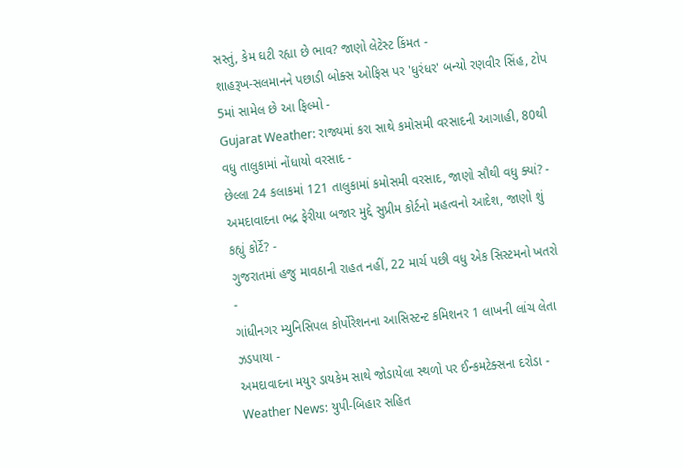સસ્તું, કેમ ઘટી રહ્યા છે ભાવ? જાણો લેટેસ્ટ કિંમત -
શાહરૂખ-સલમાનને પછાડી બોક્સ ઓફિસ પર 'ધુરંધર' બન્યો રણવીર સિંહ, ટોપ 5માં સામેલ છે આ ફિલ્મો -
Gujarat Weather: રાજ્યમાં કરા સાથે કમોસમી વરસાદની આગાહી, 80થી વધુ તાલુકામાં નોંધાયો વરસાદ -
છેલ્લા 24 કલાકમાં 121 તાલુકામાં કમોસમી વરસાદ, જાણો સૌથી વધુ ક્યાં? -
અમદાવાદના ભદ્ર ફેરીયા બજાર મુદ્દે સુપ્રીમ કોર્ટનો મહત્વનો આદેશ, જાણો શું કહ્યું કોર્ટે? -
ગુજરાતમાં હજુ માવઠાની રાહત નહીં, 22 માર્ચ પછી વધુ એક સિસ્ટમનો ખતરો -
ગાંધીનગર મ્યુનિસિપલ કોર્પોરેશનના આસિસ્ટન્ટ કમિશનર 1 લાખની લાંચ લેતા ઝડપાયા -
અમદાવાદના મયુર ડાયકેમ સાથે જોડાયેલા સ્થળો પર ઈન્કમટેક્સના દરોડા -
Weather News: યુપી-બિહાર સહિત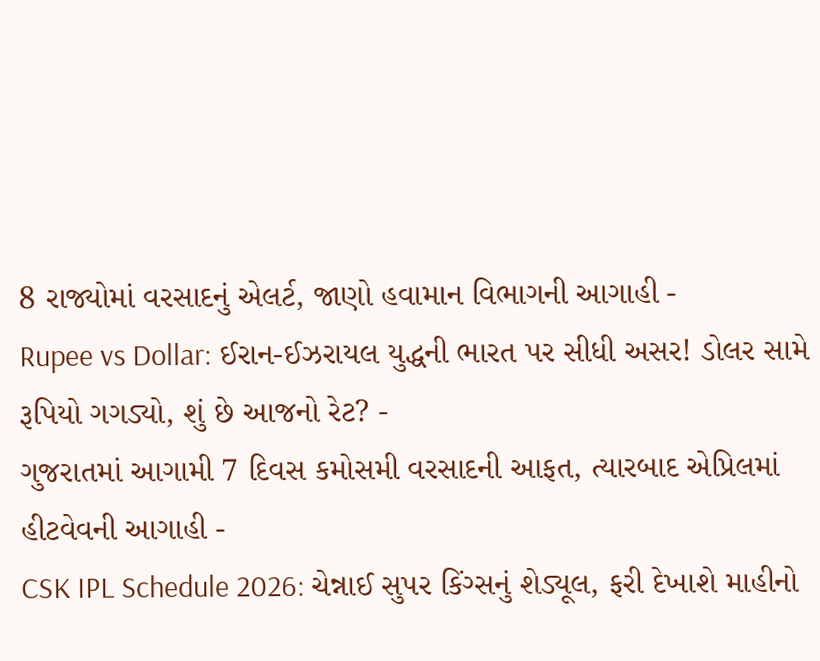8 રાજ્યોમાં વરસાદનું એલર્ટ, જાણો હવામાન વિભાગની આગાહી -
Rupee vs Dollar: ઈરાન-ઈઝરાયલ યુદ્ધની ભારત પર સીધી અસર! ડોલર સામે રૂપિયો ગગડ્યો, શું છે આજનો રેટ? -
ગુજરાતમાં આગામી 7 દિવસ કમોસમી વરસાદની આફત, ત્યારબાદ એપ્રિલમાં હીટવેવની આગાહી -
CSK IPL Schedule 2026: ચેન્નાઈ સુપર કિંગ્સનું શેડ્યૂલ, ફરી દેખાશે માહીનો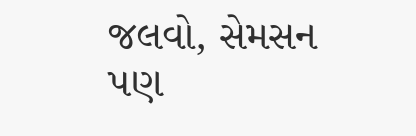જલવો, સેમસન પણ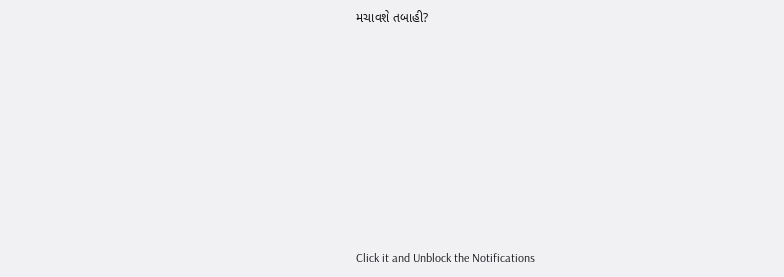મચાવશે તબાહી?











Click it and Unblock the Notifications